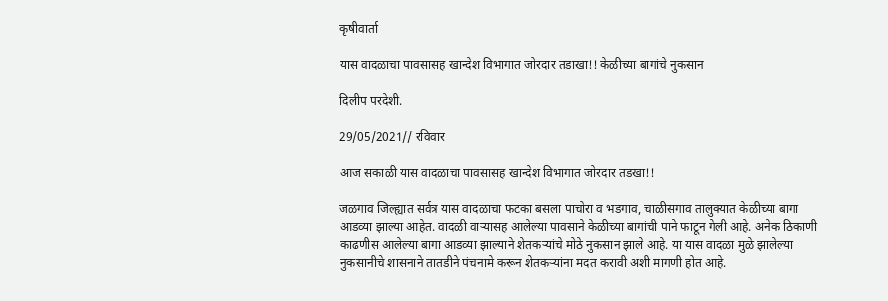कृषीवार्ता

यास वादळाचा पावसासह खान्देश विभागात जोरदार तडाखा!! केळीच्या बागांचे नुकसान

दिलीप परदेशी.

29/05/2021// रविवार

आज सकाळी यास वादळाचा पावसासह खान्देश विभागात जोरदार तडखा!!

जळगाव जिल्ह्यात सर्वत्र यास वादळाचा फटका बसला पाचोरा व भडगाव, चाळीसगाव तालुक्यात केळीच्या बागा आडव्या झाल्या आहेत. वादळी वाऱ्यासह आलेल्या पावसाने केळीच्या बागांची पाने फाटून गेली आहे. अनेक ठिकाणी काढणीस आलेल्या बागा आडव्या झाल्याने शेतकऱ्यांचे मोठे नुकसान झाले आहे. या यास वादळा मुळे झालेल्या नुकसानीचे शासनाने तातडीने पंचनामे करून शेतकऱ्यांना मदत करावी अशी मागणी होत आहे.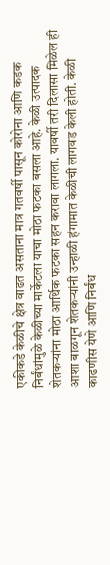एकीकडे केळीचे क्षेत्र वाढत असताना मात्र गतवर्षी पासून कोरोना आणि कडक निर्बंधांमुळे केळीच्या मार्केटला याचा मोठा फटका बसला आहे. केळी उत्पादक शेतकऱ्यांना मोठा आर्थिक फटका सहन करावा लागला. यावर्षी तरी दिलासा मिळेल ही आशा बाळगून शेतकऱ्यांनी उन्हाळी हंगामात केळीची लागवड केली होती. केळी काढणीस येणे आणि निर्बंध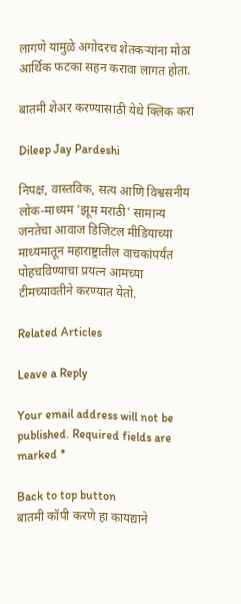लागणे यामुळे अगोदरच शेतकऱ्यांना मोठा आर्थिक फटका सहन करावा लागत होता.

बातमी शेअर करण्यासाठी येथे क्लिक करा

Dileep Jay Pardeshi

निपक्ष, वास्तविक, सत्य आणि विश्वसनीय लोक-माध्यम 'झूम मराठी' सामान्य जनतेचा आवाज डिजिटल मीडियाच्या माध्यमातून महाराष्ट्रातील वाचकांपर्यंत पोहचविण्याचा प्रयत्न आमच्या टीमच्यावतीने करण्यात येतो.

Related Articles

Leave a Reply

Your email address will not be published. Required fields are marked *

Back to top button
बातमी कॉपी करणे हा कायद्याने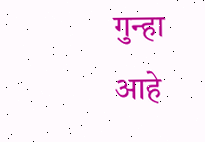गुन्हा आहे